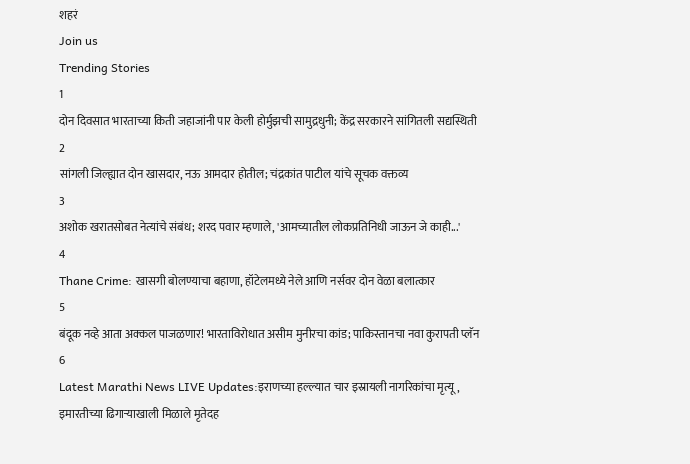शहरं
Join us
Trending Stories
1
दोन दिवसात भारताच्या किती जहाजांनी पार केली होर्मुझची सामुद्रधुनी; केंद्र सरकारने सांगितली सद्यस्थिती
2
सांगली जिल्ह्यात दोन खासदार, नऊ आमदार होतील; चंद्रकांत पाटील यांचे सूचक वक्तव्य
3
अशोक खरातसोबत नेत्यांचे संबंध; शरद पवार म्हणाले, 'आमच्यातील लोकप्रतिनिधी जाऊन जे काही...'
4
Thane Crime: खासगी बोलण्याचा बहाणा, हॉटेलमध्ये नेले आणि नर्सवर दोन वेळा बलात्कार
5
बंदूक नव्हे आता अक्कल पाजळणार! भारताविरोधात असीम मुनीरचा कांड; पाकिस्तानचा नवा कुरापती प्लॅन
6
Latest Marathi News LIVE Updates:इराणच्या हल्ल्यात चार इस्रायली नागरिकांचा मृत्यू, इमारतीच्या ढिगाऱ्याखाली मिळाले मृतेदह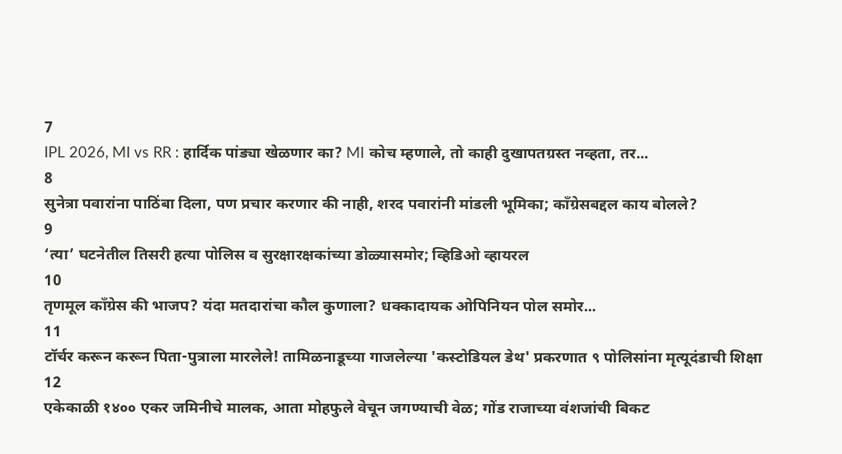7
IPL 2026, MI vs RR : हार्दिक पांड्या खेळणार का? MI कोच म्हणाले, तो काही दुखापतग्रस्त नव्हता, तर...
8
सुनेत्रा पवारांना पाठिंबा दिला, पण प्रचार करणार की नाही, शरद पवारांनी मांडली भूमिका; काँग्रेसबद्दल काय बोलले?
9
‘त्या’ घटनेतील तिसरी हत्या पोलिस व सुरक्षारक्षकांच्या डोळ्यासमोर; व्हिडिओ व्हायरल
10
तृणमूल काँग्रेस की भाजप? यंदा मतदारांचा कौल कुणाला? धक्कादायक ओपिनियन पोल समोर...
11
टॉर्चर करून करून पिता-पुत्राला मारलेले! तामिळनाडूच्या गाजलेल्या 'कस्टोडियल डेथ' प्रकरणात ९ पोलिसांना मृत्यूदंडाची शिक्षा
12
एकेकाळी १४०० एकर जमिनीचे मालक, आता मोहफुले वेचून जगण्याची वेळ; गोंड राजाच्या वंशजांची बिकट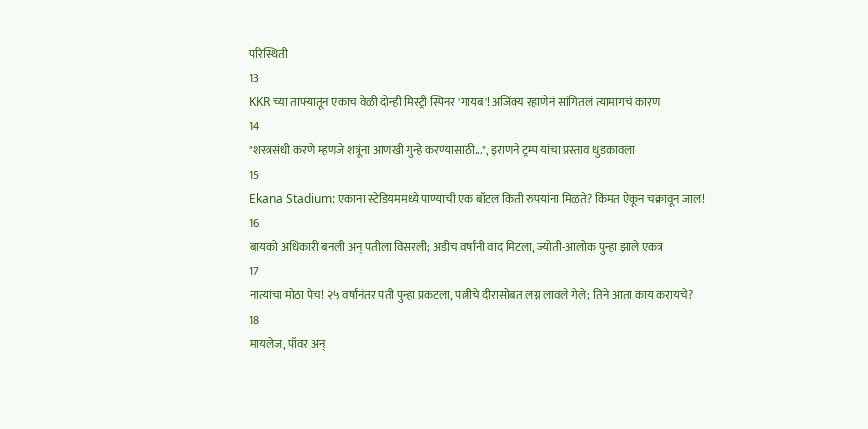परिस्थिती
13
KKR च्या ताफ्यातून एकाच वेळी दोन्ही मिस्ट्री स्पिनर 'गायब'! अजिंक्य रहाणेनं सांगितलं त्यामागचं कारण
14
"शस्त्रसंधी करणे म्हणजे शत्रूंना आणखी गुन्हे करण्यासाठी...", इराणने ट्रम्प यांचा प्रस्ताव धुडकावला
15
Ekana Stadium: एकाना स्टेडियममध्ये पाण्याची एक बॉटल किती रुपयांना मिळते? किंमत ऐकून चक्रावून जाल!
16
बायको अधिकारी बनली अन् पतीला विसरली; अडीच वर्षांनी वाद मिटला, ज्योती-आलोक पुन्हा झाले एकत्र
17
नात्यांचा मोठा पेच! २५ वर्षांनंतर पती पुन्हा प्रकटला, पत्नीचे दीरासोबत लग्न लावले गेले; तिने आता काय करायचे?
18
मायलेज, पॉवर अन्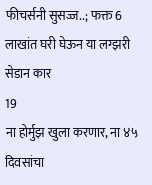फीचर्सनी सुसज्ज..; फक्त 6 लाखांत घरी घेऊन या लग्झरी सेडान कार
19
ना होर्मुझ खुला करणार, ना ४५ दिवसांचा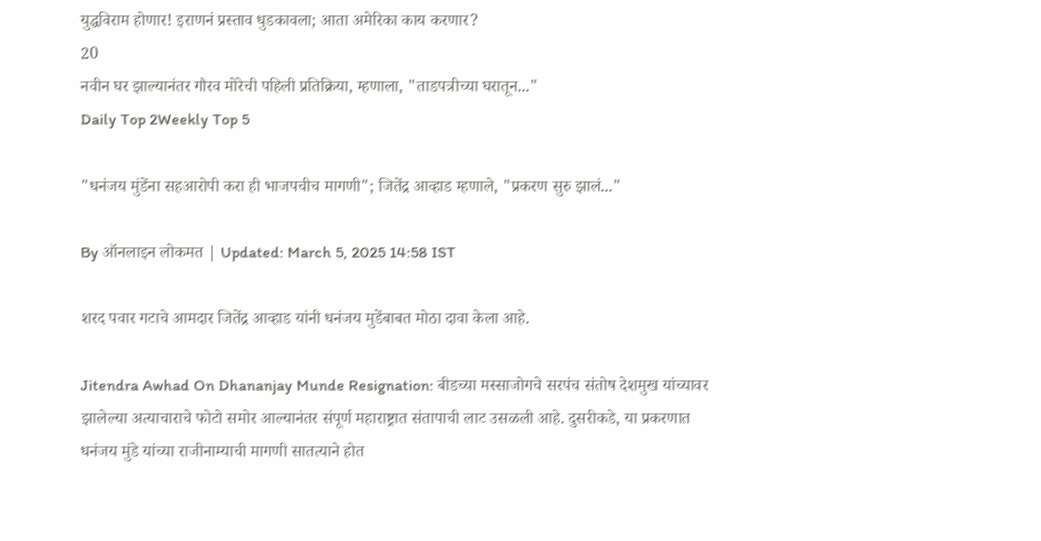युद्धविराम होणार! इराणनं प्रस्ताव धुडकावला; आता अमेरिका काय करणार?
20
नवीन घर झाल्यानंतर गौरव मोरेची पहिली प्रतिक्रिया, म्हणाला, "ताडपत्रीच्या घरातून..."
Daily Top 2Weekly Top 5

"धनंजय मुंडेंना सहआरोपी करा ही भाजपचीच मागणी"; जितेंद्र आव्हाड म्हणाले, "प्रकरण सुरु झालं..."

By ऑनलाइन लोकमत | Updated: March 5, 2025 14:58 IST

शरद पवार गटाचे आमदार जितेंद्र आव्हाड यांनी धनंजय मुडेंबाबत मोठा दावा केला आहे.

Jitendra Awhad On Dhananjay Munde Resignation: बीडच्या मस्साजोगचे सरपंच संतोष देशमुख यांच्यावर झालेल्या अत्याचाराचे फोटो समोर आल्यानंतर संपूर्ण महाराष्ट्रात संतापाची लाट उसळली आहे. दुसरीकडे, या प्रकरणात धनंजय मुंडे यांच्या राजीनाम्याची मागणी सातत्याने होत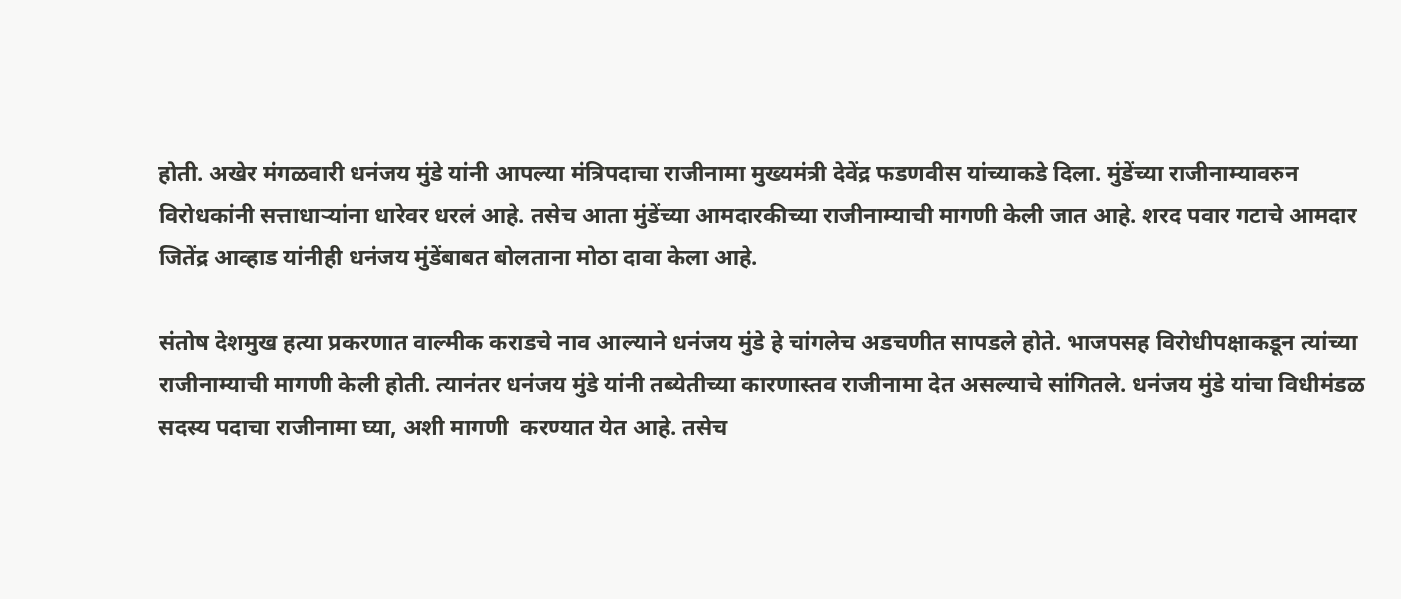होती. अखेर मंगळवारी धनंजय मुंडे यांनी आपल्या मंत्रिपदाचा राजीनामा मुख्यमंत्री देवेंद्र फडणवीस यांच्याकडे दिला. मुंडेंच्या राजीनाम्यावरुन विरोधकांनी सत्ताधाऱ्यांना धारेवर धरलं आहे. तसेच आता मुंडेंच्या आमदारकीच्या राजीनाम्याची मागणी केली जात आहे. शरद पवार गटाचे आमदार जितेंद्र आव्हाड यांनीही धनंजय मुंडेंबाबत बोलताना मोठा दावा केला आहे.

संतोष देशमुख हत्या प्रकरणात वाल्मीक कराडचे नाव आल्याने धनंजय मुंडे हे चांगलेच अडचणीत सापडले होते. भाजपसह विरोधीपक्षाकडून त्यांच्या राजीनाम्याची मागणी केली होती. त्यानंतर धनंजय मुंडे यांनी तब्येतीच्या कारणास्तव राजीनामा देत असल्याचे सांगितले. धनंजय मुंडे यांचा विधीमंडळ सदस्य पदाचा राजीनामा घ्या, अशी मागणी  करण्यात येत आहे. तसेच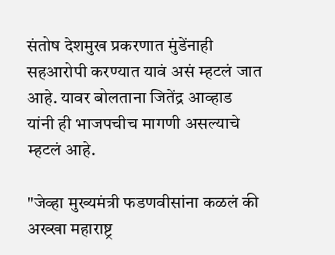संतोष देशमुख प्रकरणात मुंडेंनाही सहआरोपी करण्यात यावं असं म्हटलं जात आहे. यावर बोलताना जितेंद्र आव्हाड यांनी ही भाजपचीच मागणी असल्याचे म्हटलं आहे.

"जेव्हा मुख्यमंत्री फडणवीसांना कळलं की अख्खा महाराष्ट्र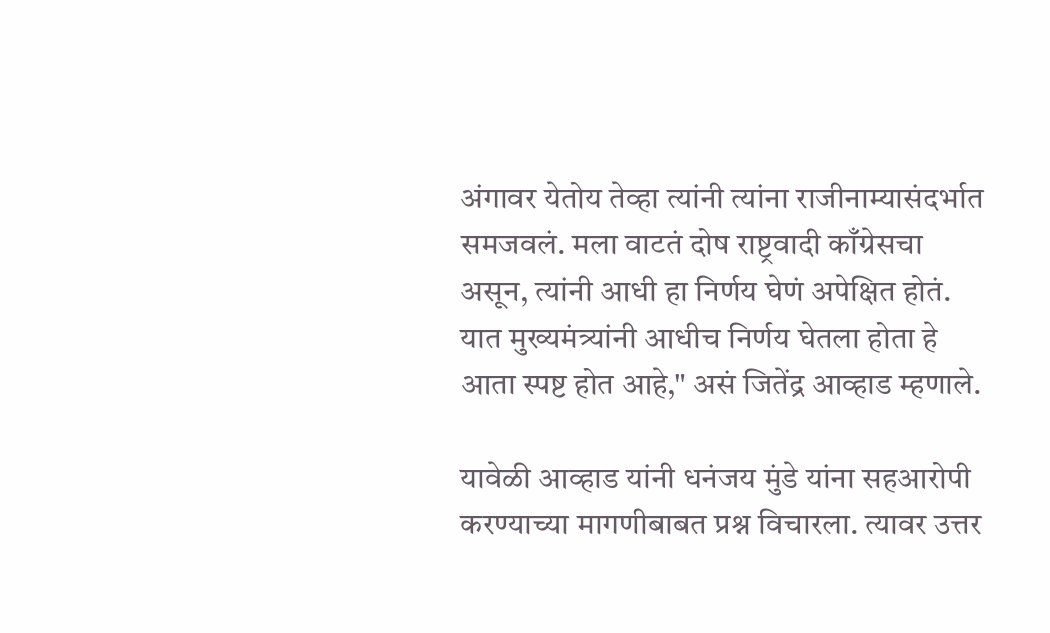अंगावर येतोय तेव्हा त्यांनी त्यांना राजीनाम्यासंदर्भात समजवलं. मला वाटतं दोष राष्ट्रवादी काँग्रेसचा असून, त्यांनी आधी हा निर्णय घेणं अपेक्षित होतं. यात मुख्यमंत्र्यांनी आधीच निर्णय घेतला होता हे आता स्पष्ट होत आहे," असं जितेंद्र आव्हाड म्हणाले.

यावेळी आव्हाड यांनी धनंजय मुंडे यांना सहआरोपी करण्याच्या मागणीबाबत प्रश्न विचारला. त्यावर उत्तर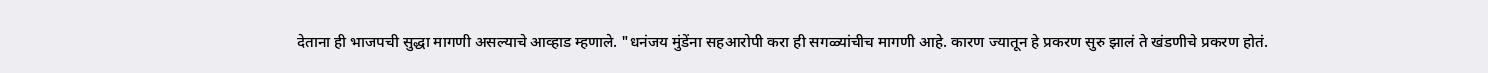देताना ही भाजपची सुद्धा मागणी असल्याचे आव्हाड म्हणाले. "धनंजय मुंडेंना सहआरोपी करा ही सगळ्यांचीच मागणी आहे. कारण ज्यातून हे प्रकरण सुरु झालं ते खंडणीचे प्रकरण होतं.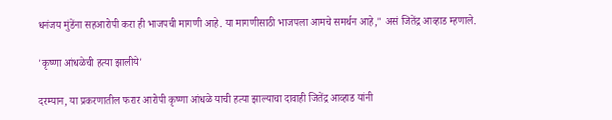धनंजय मुंडेंना सहआरोपी करा ही भाजपची मागणी आहे. या मागणीसाठी भाजपला आमचे समर्थन आहे," असं जितेंद्र आव्हाड म्हणाले.

'कृष्णा आंधळेची हत्या झालीये'

दरम्यान, या प्रकरणातील फरार आरोपी कृष्णा आंधळे याची हत्या झाल्याचा दावाही जितेंद्र आव्हाड यांनी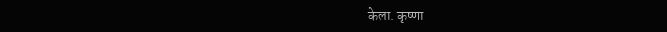केला. कृष्णा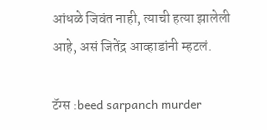आंधळे जिवंत नाही, त्याची हत्या झालेली आहे, असं जितेंद्र आव्हाडांनी म्हटलं.

टॅग्स :beed sarpanch murder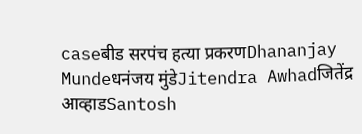caseबीड सरपंच हत्या प्रकरणDhananjay Mundeधनंजय मुंडेJitendra Awhadजितेंद्र आव्हाडSantosh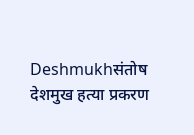Deshmukhसंतोष देशमुख हत्या प्रकरण